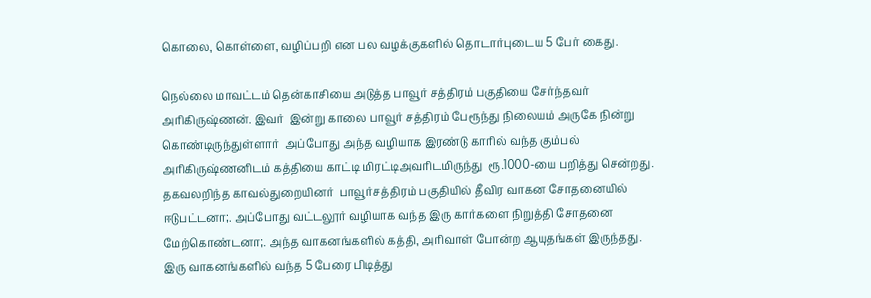கொலை, கொள்ளை, வழிப்பறி என பல வழக்குகளில் தொடார்புடைய 5 பேர் கைது.

நெல்லை மாவட்டம் தென்காசியை அடுத்த பாவூர் சத்திரம் பகுதியை சேர்ந்தவர்  அரிகிருஷ்ணன். இவர்  இன்று காலை பாவூர் சத்திரம் பேரூந்து நிலையம் அருகே நின்று கொண்டிருந்துள்ளார்  அப்போது அந்த வழியாக இரண்டு காரில் வந்த கும்பல் அரிகிருஷ்ணனிடம் கத்தியை காட்டி மிரட்டிஅவரிடமிருந்து  ரூ.1000-யை பறித்து சென்றது.
தகவலறிந்த காவல்துறையினர்  பாவூர்சத்திரம் பகுதியில் தீவிர வாகன சோதனையில் ஈடுபட்டனா;. அப்போது வட்டலூர் வழியாக வந்த இரு கார்களை நிறுத்தி சோதனை மேற்கொண்டனா;. அந்த வாகனங்களில் கத்தி, அரிவாள் போன்ற ஆயுதங்கள் இருந்தது. இரு வாகனங்களில் வந்த 5 பேரை பிடித்து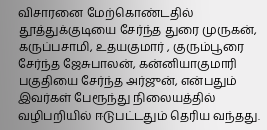விசாரனை மேற்கொண்டதில் தூத்துக்குடியை சேர்ந்த துரை முருகன், கருப்பசாமி, உதயகுமார் , குரும்பூரை சேர்ந்த ஜேசுபாலன், கன்னியாகுமாரி பகுதியை சேர்ந்த அர்ஜுன், என்பதும் இவர்கள் பேரூந்து நிலையத்தில் வழிபறியில் ஈடுபட்டதும் தெரிய வந்தது.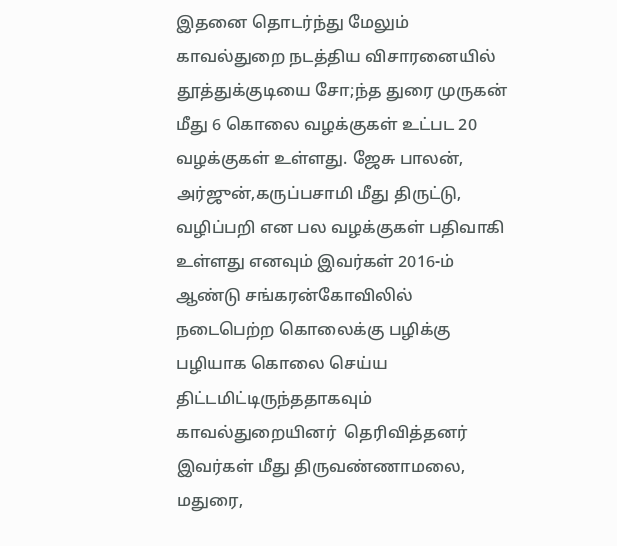இதனை தொடர்ந்து மேலும் காவல்துறை நடத்திய விசாரனையில் தூத்துக்குடியை சோ;ந்த துரை முருகன் மீது 6 கொலை வழக்குகள் உட்பட 20 வழக்குகள் உள்ளது. ஜேசு பாலன், அர்ஜுன்,கருப்பசாமி மீது திருட்டு, வழிப்பறி என பல வழக்குகள் பதிவாகி உள்ளது எனவும் இவர்கள் 2016-ம் ஆண்டு சங்கரன்கோவிலில் நடைபெற்ற கொலைக்கு பழிக்கு பழியாக கொலை செய்ய திட்டமிட்டிருந்ததாகவும் காவல்துறையினர்  தெரிவித்தனர்  இவர்கள் மீது திருவண்ணாமலை, மதுரை,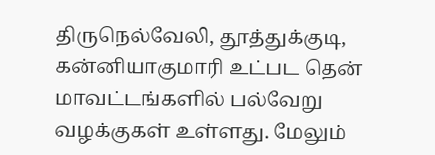திருநெல்வேலி, தூத்துக்குடி, கன்னியாகுமாரி உட்பட தென் மாவட்டங்களில் பல்வேறு வழக்குகள் உள்ளது. மேலும்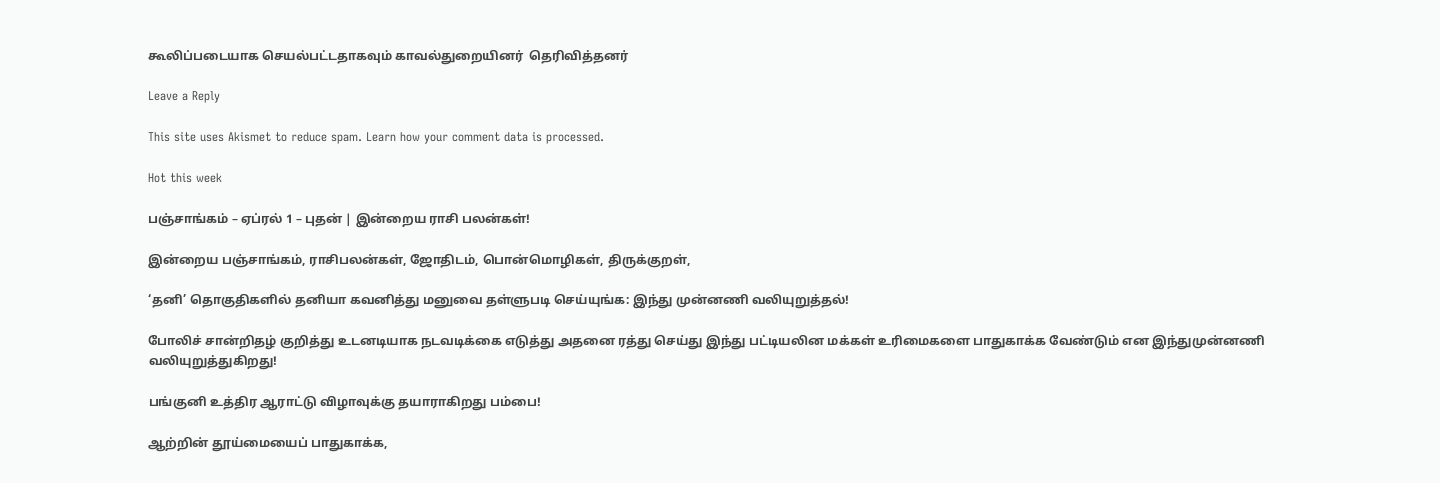கூலிப்படையாக செயல்பட்டதாகவும் காவல்துறையினர்  தெரிவித்தனர்

Leave a Reply

This site uses Akismet to reduce spam. Learn how your comment data is processed.

Hot this week

பஞ்சாங்கம் – ஏப்ரல் 1 – புதன் | இன்றைய ராசி பலன்கள்!

இன்றைய பஞ்சாங்கம், ராசிபலன்கள், ஜோதிடம், பொன்மொழிகள், திருக்குறள்,

‘தனி’ தொகுதிகளில் தனியா கவனித்து மனுவை தள்ளுபடி செய்யுங்க: இந்து முன்னணி வலியுறுத்தல்!

போலிச் சான்றிதழ் குறித்து உடனடியாக நடவடிக்கை எடுத்து அதனை ரத்து செய்து இந்து பட்டியலின மக்கள் உரிமைகளை பாதுகாக்க வேண்டும் என இந்துமுன்னணி வலியுறுத்துகிறது!

பங்குனி உத்திர ஆராட்டு விழாவுக்கு தயாராகிறது பம்பை!

ஆற்றின் தூய்மையைப் பாதுகாக்க,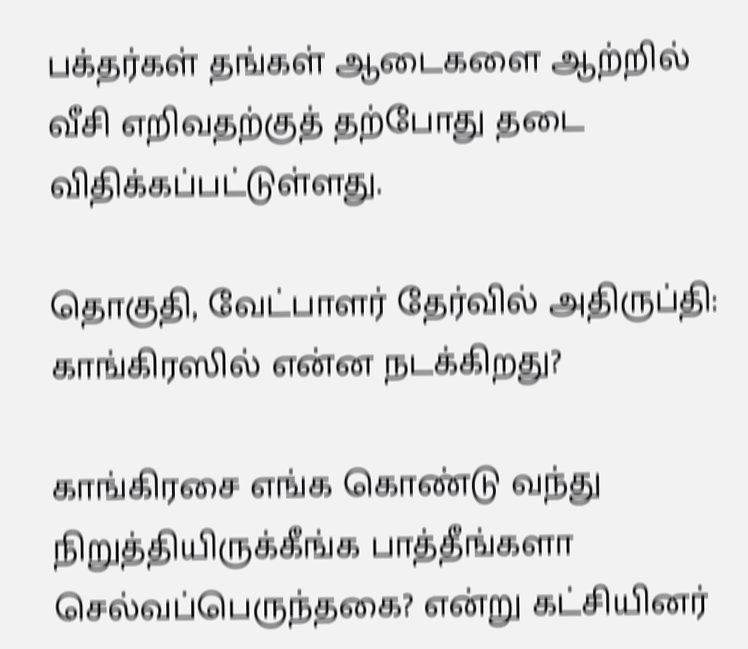பக்தர்கள் தங்கள் ஆடைகளை ஆற்றில் வீசி எறிவதற்குத் தற்போது தடை விதிக்கப்பட்டுள்ளது.

தொகுதி, வேட்பாளர் தேர்வில் அதிருப்தி: காங்கிரஸில் என்ன நடக்கிறது?

காங்கிரசை எங்க கொண்டு வந்து நிறுத்தியிருக்கீங்க பாத்தீங்களா செல்வப்பெருந்தகை? என்று கட்சியினர்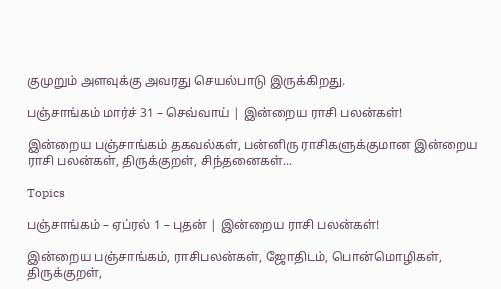குமுறும் அளவுக்கு அவரது செயல்பாடு இருக்கிறது.

பஞ்சாங்கம் மார்ச் 31 – செவ்வாய் | இன்றைய ராசி பலன்கள்!

இன்றைய பஞ்சாங்கம் தகவல்கள், பன்னிரு ராசிகளுக்குமான இன்றைய ராசி பலன்கள், திருக்குறள், சிந்தனைகள்...

Topics

பஞ்சாங்கம் – ஏப்ரல் 1 – புதன் | இன்றைய ராசி பலன்கள்!

இன்றைய பஞ்சாங்கம், ராசிபலன்கள், ஜோதிடம், பொன்மொழிகள், திருக்குறள்,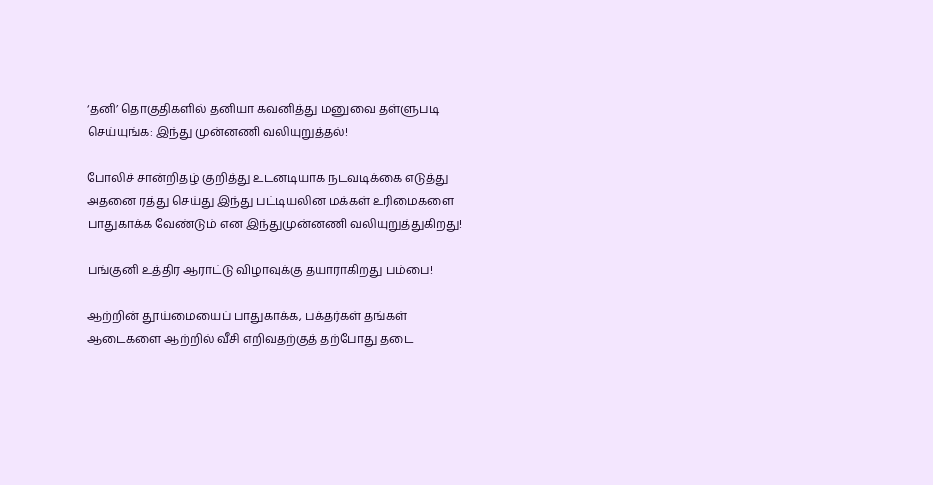‘தனி’ தொகுதிகளில் தனியா கவனித்து மனுவை தள்ளுபடி செய்யுங்க: இந்து முன்னணி வலியுறுத்தல்!

போலிச் சான்றிதழ் குறித்து உடனடியாக நடவடிக்கை எடுத்து அதனை ரத்து செய்து இந்து பட்டியலின மக்கள் உரிமைகளை பாதுகாக்க வேண்டும் என இந்துமுன்னணி வலியுறுத்துகிறது!

பங்குனி உத்திர ஆராட்டு விழாவுக்கு தயாராகிறது பம்பை!

ஆற்றின் தூய்மையைப் பாதுகாக்க, பக்தர்கள் தங்கள் ஆடைகளை ஆற்றில் வீசி எறிவதற்குத் தற்போது தடை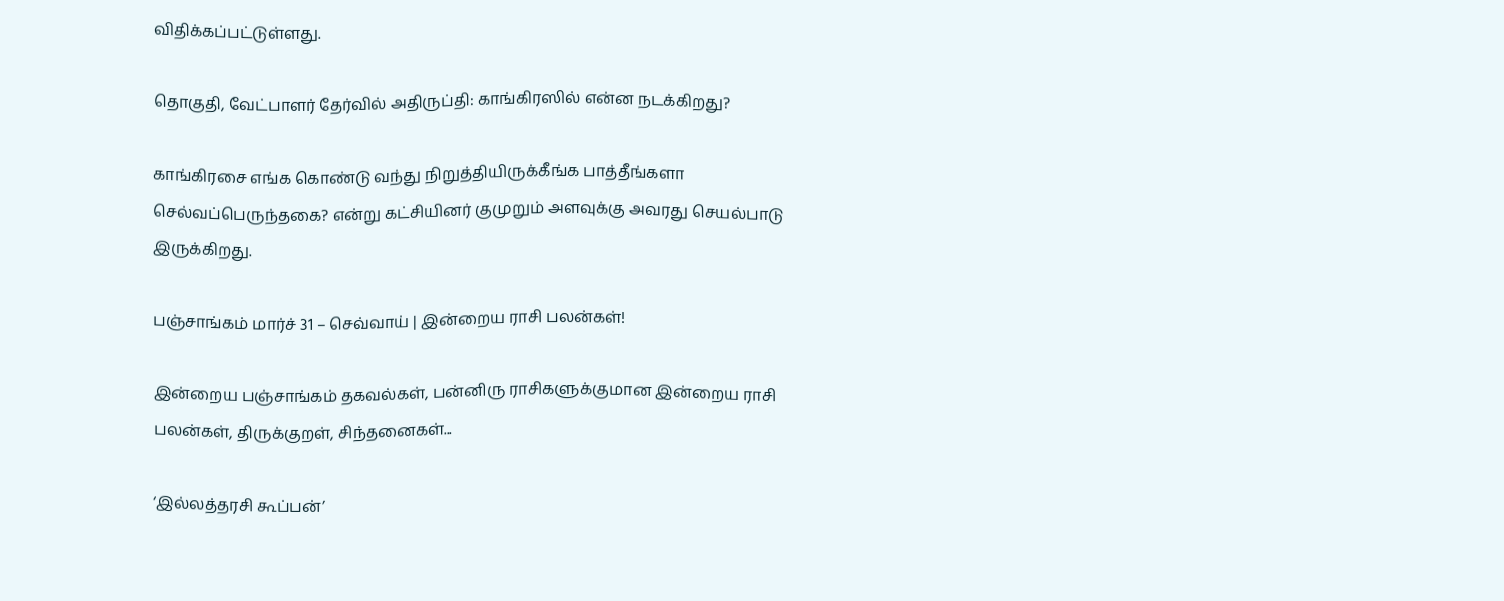விதிக்கப்பட்டுள்ளது.

தொகுதி, வேட்பாளர் தேர்வில் அதிருப்தி: காங்கிரஸில் என்ன நடக்கிறது?

காங்கிரசை எங்க கொண்டு வந்து நிறுத்தியிருக்கீங்க பாத்தீங்களா செல்வப்பெருந்தகை? என்று கட்சியினர் குமுறும் அளவுக்கு அவரது செயல்பாடு இருக்கிறது.

பஞ்சாங்கம் மார்ச் 31 – செவ்வாய் | இன்றைய ராசி பலன்கள்!

இன்றைய பஞ்சாங்கம் தகவல்கள், பன்னிரு ராசிகளுக்குமான இன்றைய ராசி பலன்கள், திருக்குறள், சிந்தனைகள்...

‘இல்லத்தரசி கூப்பன்’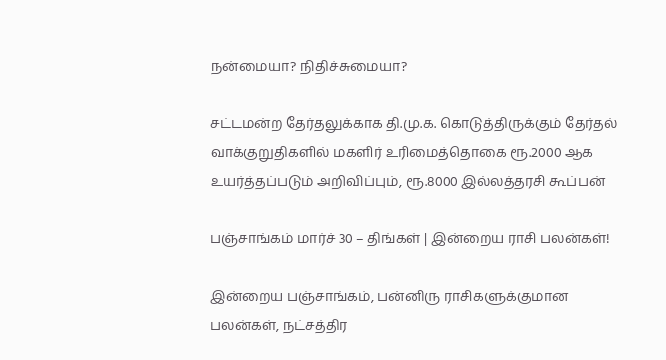நன்மையா? நிதிச்சுமையா?

சட்டமன்ற தேர்தலுக்காக தி.மு.க. கொடுத்திருக்கும் தேர்தல் வாக்குறுதிகளில் மகளிர் உரிமைத்தொகை ரூ.2000 ஆக உயர்த்தப்படும் அறிவிப்பும், ரூ.8000 இல்லத்தரசி கூப்பன்

பஞ்சாங்கம் மார்ச் 30 – திங்கள் | இன்றைய ராசி பலன்கள்!

இன்றைய பஞ்சாங்கம், பன்னிரு ராசிகளுக்குமான பலன்கள், நட்சத்திர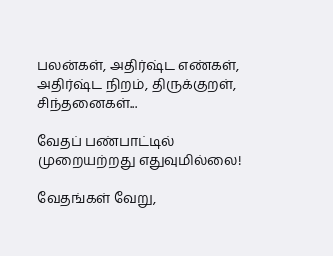பலன்கள், அதிர்ஷ்ட எண்கள், அதிர்ஷ்ட நிறம், திருக்குறள், சிந்தனைகள்...

வேதப் பண்பாட்டில் முறையற்றது எதுவுமில்லை!

வேதங்கள் வேறு,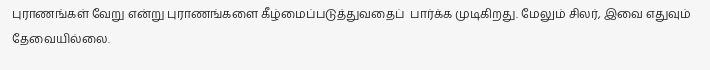புராணங்கள் வேறு என்று புராணங்களை கீழ்மைப்படுத்துவதைப்  பார்க்க முடிகிறது. மேலும் சிலர், இவை எதுவும் தேவையில்லை.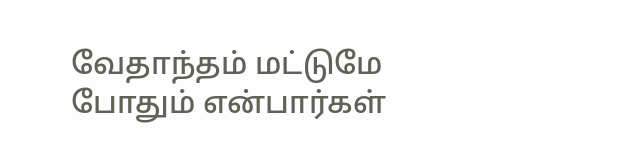வேதாந்தம் மட்டுமே  போதும் என்பார்கள்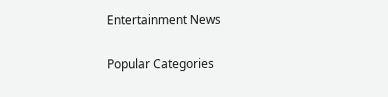Entertainment News

Popular Categories